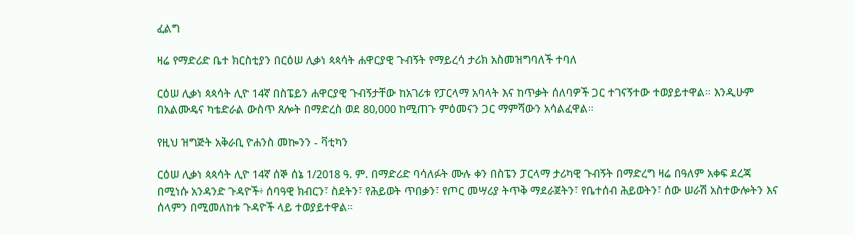ፈልግ

ዛሬ የማድሪድ ቤተ ክርስቲያን በርዕሠ ሊቃነ ጳጳሳት ሐዋርያዊ ጉብኝት የማይረሳ ታሪክ አስመዝግባለች ተባለ

ርዕሠ ሊቃነ ጳጳሳት ሊዮ 14ኛ በስፔይን ሐዋርያዊ ጉብኝታቸው ከአገሪቱ የፓርላማ አባላት እና ከጥቃት ሰለባዎች ጋር ተገናኝተው ተወያይተዋል። እንዲሁም በአልሙዴና ካቴድራል ውስጥ ጸሎት በማድረስ ወደ 80,000 ከሚጠጉ ምዕመናን ጋር ማምሻውን አሳልፈዋል።

የዚህ ዝግጅት አቅራቢ ዮሐንስ መኰንን - ቫቲካን

ርዕሠ ሊቃነ ጳጳሳት ሊዮ 14ኛ ሰኞ ሰኔ 1/2018 ዓ. ም. በማድሪድ ባሳለፉት ሙሉ ቀን በስፔን ፓርላማ ታሪካዊ ጉብኝት በማድረግ ዛሬ በዓለም አቀፍ ደረጃ በሚነሱ አንዳንድ ጉዳዮች፥ ሰባዓዊ ክብርን፣ ስደትን፣ የሕይወት ጥበቃን፣ የጦር መሣሪያ ትጥቅ ማደራጀትን፣ የቤተሰብ ሕይወትን፣ ሰው ሠራሽ አስተውሎትን እና ሰላምን በሚመለከቱ ጉዳዮች ላይ ተወያይተዋል።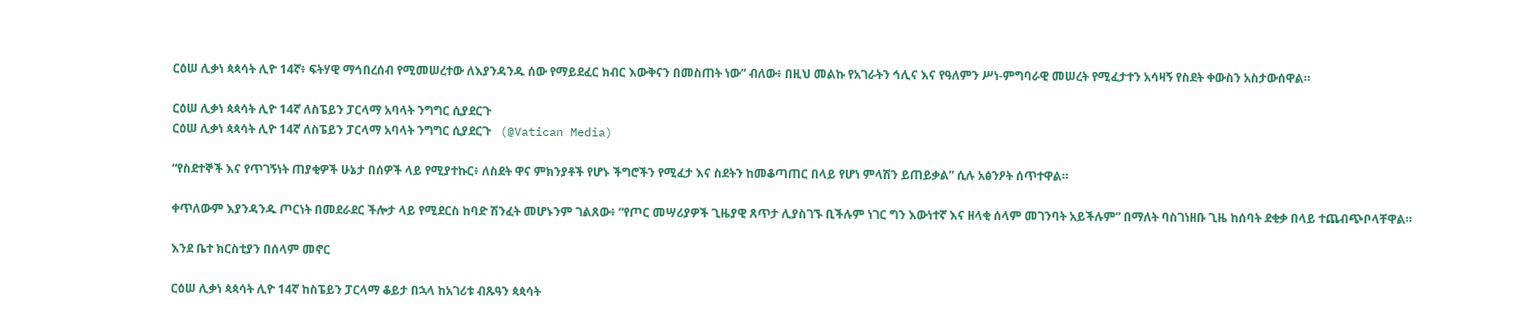ርዕሠ ሊቃነ ጳጳሳት ሊዮ 14ኛ፥ ፍትሃዊ ማኅበረሰብ የሚመሠረተው ለእያንዳንዱ ሰው የማይደፈር ክብር እውቅናን በመስጠት ነው” ብለው፥ በዚህ መልኩ የአገራትን ኅሊና እና የዓለምን ሥነ-ምግባራዊ መሠረት የሚፈታተን አሳዛኝ የስደት ቀውስን አስታውሰዋል።

ርዕሠ ሊቃነ ጳጳሳት ሊዮ 14ኛ ለስፔይን ፓርላማ አባላት ንግግር ሲያደርጉ
ርዕሠ ሊቃነ ጳጳሳት ሊዮ 14ኛ ለስፔይን ፓርላማ አባላት ንግግር ሲያደርጉ   (@Vatican Media)

“የስደተኞች እና የጥገኝነት ጠያቂዎች ሁኔታ በሰዎች ላይ የሚያተኩር፥ ለስደት ዋና ምክንያቶች የሆኑ ችግሮችን የሚፈታ እና ስደትን ከመቆጣጠር በላይ የሆነ ምላሽን ይጠይቃል” ሲሉ አፅንዖት ሰጥተዋል።

ቀጥለውም እያንዳንዱ ጦርነት በመደራደር ችሎታ ላይ የሚደርስ ከባድ ሽንፈት መሆኑንም ገልጸው፥ “የጦር መሣሪያዎች ጊዜያዊ ጸጥታ ሊያስገኙ ቢችሉም ነገር ግን እውነተኛ እና ዘላቂ ሰላም መገንባት አይችሉም” በማለት ባስገነዘቡ ጊዜ ከሰባት ደቂቃ በላይ ተጨብጭቦላቸዋል።

እንደ ቤተ ክርስቲያን በሰላም መኖር

ርዕሠ ሊቃነ ጳጳሳት ሊዮ 14ኛ ከስፔይን ፓርላማ ቆይታ በኋላ ከአገሪቱ ብጹዓን ጳጳሳት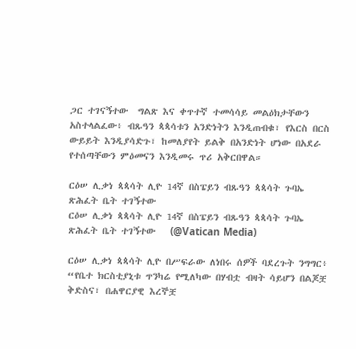ጋር ተገናኝተው  ግልጽ እና ቀጥተኛ ተመሳሳይ መልዕክታቸውን አስተላልፈው፥ ብጹዓን ጳጳሳቱን አንድነትን እንዲጠብቁ፣ የእርስ በርስ ውይይት እንዲያሳድጉ፣ ከመለያየት ይልቅ በአንድነት ሆነው በአደራ የተሰጣቸውን ምዕመናን እንዲመሩ ጥሪ አቅርበዋል።

ርዕሠ ሊቃነ ጳጳሳት ሊዮ 14ኛ በስፔይን ብጹዓን ጳጳሳት ጉባኤ ጽሕፈት ቤት ተገኝተው
ርዕሠ ሊቃነ ጳጳሳት ሊዮ 14ኛ በስፔይን ብጹዓን ጳጳሳት ጉባኤ ጽሕፈት ቤት ተገኝተው   (@Vatican Media)

ርዕሠ ሊቃነ ጳጳሳት ሊዮ በሥፍራው ለነበሩ ሰዎች ባደረጉት ንግግር፥ “የቤተ ክርስቲያኒቱ ጥንካሬ የሚለካው በሃብቷ ብዛት ሳይሆን በልጆቿ ቅድስና፣ በሐዋርያዊ እረኞቿ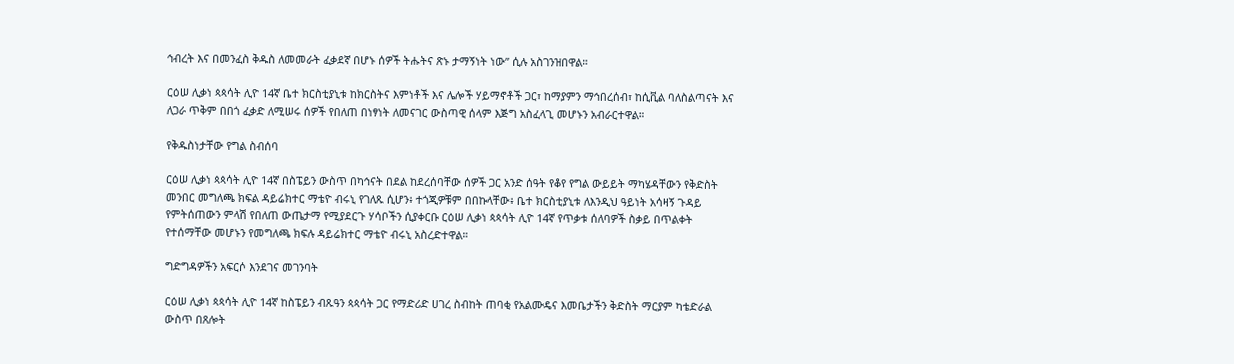ኅብረት እና በመንፈስ ቅዱስ ለመመራት ፈቃደኛ በሆኑ ሰዎች ትሑትና ጽኑ ታማኝነት ነው” ሲሉ አስገንዝበዋል።

ርዕሠ ሊቃነ ጳጳሳት ሊዮ 14ኛ ቤተ ክርስቲያኒቱ ከክርስትና እምነቶች እና ሌሎች ሃይማኖቶች ጋር፣ ከማያምን ማኅበረሰብ፣ ከሲቪል ባለስልጣናት እና ለጋራ ጥቅም በበጎ ፈቃድ ለሚሠሩ ሰዎች የበለጠ በነፃነት ለመናገር ውስጣዊ ሰላም እጅግ አስፈላጊ መሆኑን አብራርተዋል።

የቅዱስነታቸው የግል ስብሰባ

ርዕሠ ሊቃነ ጳጳሳት ሊዮ 14ኛ በስፔይን ውስጥ በካኅናት በደል ከደረሰባቸው ሰዎች ጋር አንድ ሰዓት የቆየ የግል ውይይት ማካሄዳቸውን የቅድስት መንበር መግለጫ ክፍል ዳይሬክተር ማቴዮ ብሩኒ የገለጹ ሲሆን፥ ተጎጂዎቹም በበኩላቸው፥ ቤተ ክርስቲያኒቱ ለእንዲህ ዓይነት አሳዛኝ ጉዳይ የምትሰጠውን ምላሽ የበለጠ ውጤታማ የሚያደርጉ ሃሳቦችን ሲያቀርቡ ርዕሠ ሊቃነ ጳጳሳት ሊዮ 14ኛ የጥቃቱ ሰለባዎች ስቃይ በጥልቀት የተሰማቸው መሆኑን የመግለጫ ክፍሉ ዳይሬክተር ማቴዮ ብሩኒ አስረድተዋል።

ግድግዳዎችን አፍርሶ እንደገና መገንባት

ርዕሠ ሊቃነ ጳጳሳት ሊዮ 14ኛ ከስፔይን ብጹዓን ጳጳሳት ጋር የማድሪድ ሀገረ ስብከት ጠባቂ የአልሙዴና እመቤታችን ቅድስት ማርያም ካቴድራል ውስጥ በጸሎት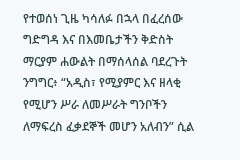የተወሰነ ጊዜ ካሳለፉ በኋላ በፈረሰው ግድግዳ እና በእመቤታችን ቅድስት ማርያም ሐውልት በማሰላሰል ባደረጉት ንግግር፥ “አዲስ፣ የሚያምር እና ዘላቂ የሚሆን ሥራ ለመሥራት ግንቦችን ለማፍረስ ፈቃደኞች መሆን አለብን” ሲል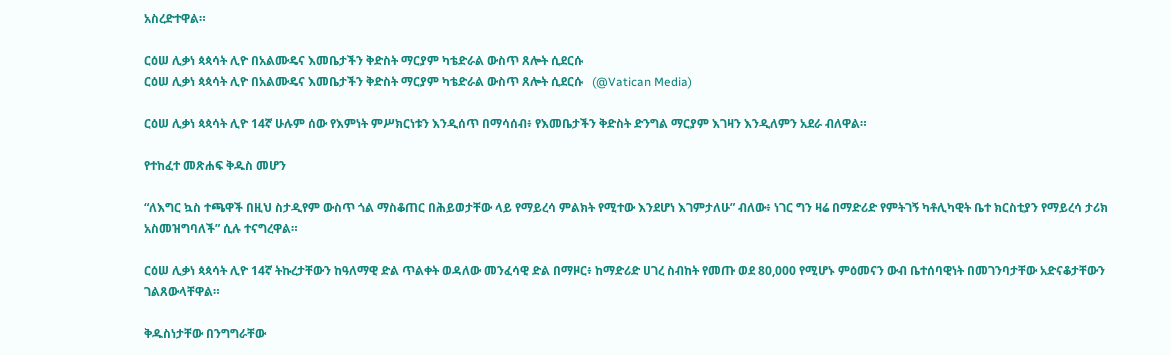አስረድተዋል።

ርዕሠ ሊቃነ ጳጳሳት ሊዮ በአልሙዴና እመቤታችን ቅድስት ማርያም ካቴድራል ውስጥ ጸሎት ሲደርሱ
ርዕሠ ሊቃነ ጳጳሳት ሊዮ በአልሙዴና እመቤታችን ቅድስት ማርያም ካቴድራል ውስጥ ጸሎት ሲደርሱ   (@Vatican Media)

ርዕሠ ሊቃነ ጳጳሳት ሊዮ 14ኛ ሁሉም ሰው የእምነት ምሥክርነቱን እንዲሰጥ በማሳሰብ፥ የእመቤታችን ቅድስት ድንግል ማርያም እገዛን እንዲለምን አደራ ብለዋል።

የተከፈተ መጽሐፍ ቅዱስ መሆን

“ለእግር ኳስ ተጫዋች በዚህ ስታዲየም ውስጥ ጎል ማስቆጠር በሕይወታቸው ላይ የማይረሳ ምልክት የሚተው እንደሆነ እገምታለሁ” ብለው፥ ነገር ግን ዛሬ በማድሪድ የምትገኝ ካቶሊካዊት ቤተ ክርስቲያን የማይረሳ ታሪክ አስመዝግባለች” ሲሉ ተናግረዋል።

ርዕሠ ሊቃነ ጳጳሳት ሊዮ 14ኛ ትኩረታቸውን ከዓለማዊ ድል ጥልቀት ወዳለው መንፈሳዊ ድል በማዞር፥ ከማድሪድ ሀገረ ስብከት የመጡ ወደ 80,000 የሚሆኑ ምዕመናን ውብ ቤተሰባዊነት በመገንባታቸው አድናቆታቸውን ገልጸውላቸዋል።

ቅዱስነታቸው በንግግራቸው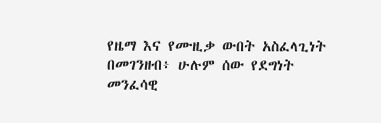የዜማ እና የሙዚቃ ውበት አስፈላጊነት በመገንዘብ፥ ሁሉም ሰው የደግነት መንፈሳዊ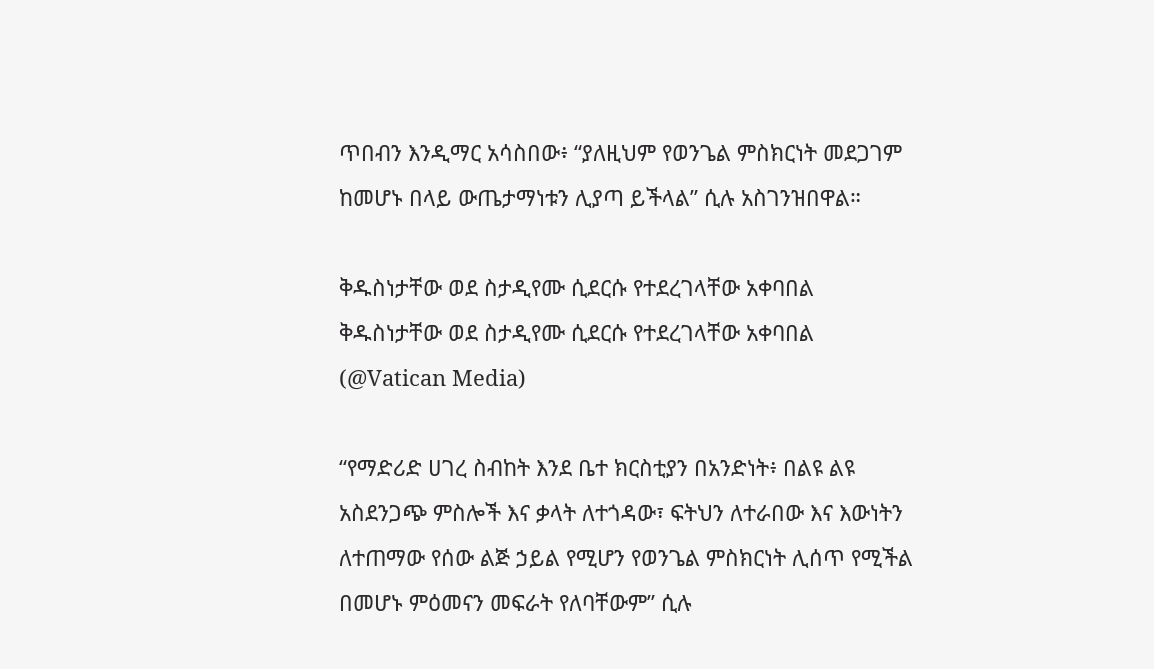ጥበብን እንዲማር አሳስበው፥ “ያለዚህም የወንጌል ምስክርነት መደጋገም ከመሆኑ በላይ ውጤታማነቱን ሊያጣ ይችላል” ሲሉ አስገንዝበዋል።

ቅዱስነታቸው ወደ ስታዲየሙ ሲደርሱ የተደረገላቸው አቀባበል
ቅዱስነታቸው ወደ ስታዲየሙ ሲደርሱ የተደረገላቸው አቀባበል   (@Vatican Media)

“የማድሪድ ሀገረ ስብከት እንደ ቤተ ክርስቲያን በአንድነት፥ በልዩ ልዩ አስደንጋጭ ምስሎች እና ቃላት ለተጎዳው፣ ፍትህን ለተራበው እና እውነትን ለተጠማው የሰው ልጅ ኃይል የሚሆን የወንጌል ምስክርነት ሊሰጥ የሚችል በመሆኑ ምዕመናን መፍራት የለባቸውም” ሲሉ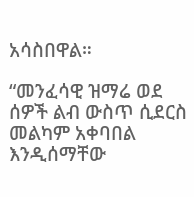አሳስበዋል።

“መንፈሳዊ ዝማሬ ወደ ሰዎች ልብ ውስጥ ሲደርስ መልካም አቀባበል እንዲሰማቸው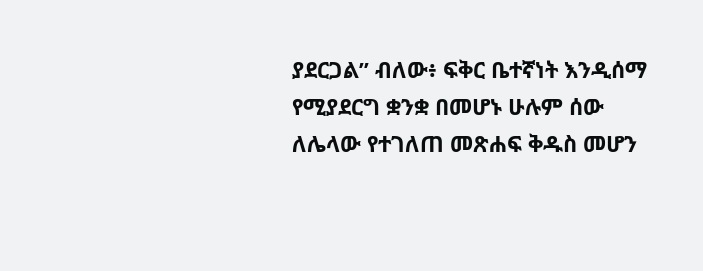ያደርጋል” ብለው፥ ፍቅር ቤተኛነት እንዲሰማ የሚያደርግ ቋንቋ በመሆኑ ሁሉም ሰው ለሌላው የተገለጠ መጽሐፍ ቅዱስ መሆን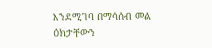እንደሚገባ በማሳሰብ መል ዕክታቸውን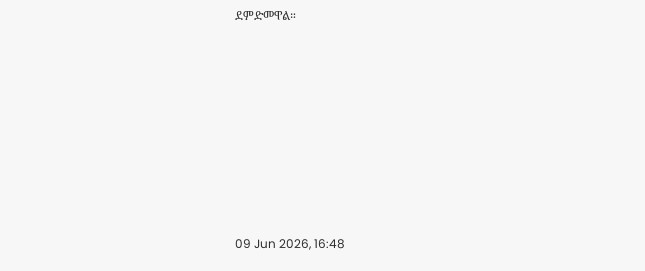ደምድመዋል።









09 Jun 2026, 16:48